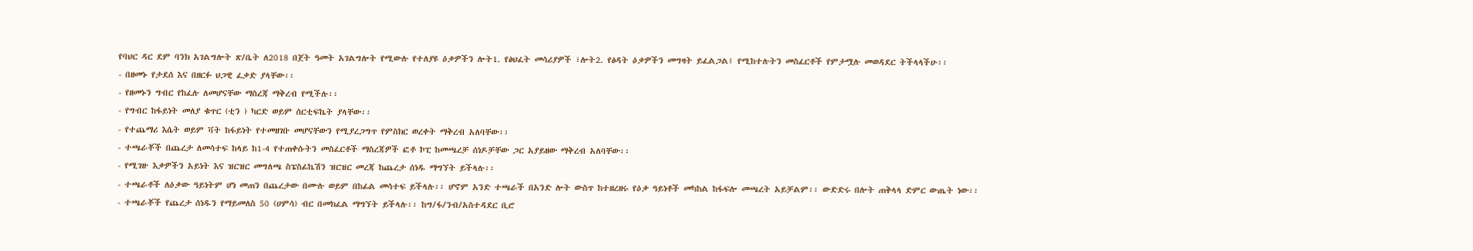የባህር ዳር ደም ባንክ አገልግሎት ጽ/ቤት ለ2018 በጀት ዓመት አገልግሎት የሚውሉ የተለያዩ ዕቃዎችን ሎት1. የፅህፈት መሳሪያዎች ፣ሎት2. የፅዳት ዕቃዎችን መግዛት ይፈልጋል፤ የሚከተሉትን መስፈርቶች የምታሟሉ መወዳደር ትችላላችሁ፡፡
- በዘመኑ የታደሰ እና በዘርፉ ህጋዊ ፈቃድ ያላቸው፡፡
- የዘመኑን ግብር የከፈሉ ለመሆናቸው ማስረጃ ማቅረብ የሚችሉ፡፡
- የግብር ከፋይነት መለያ ቁጥር (ቲን ) ካርድ ወይም ሰርቲፍኬት ያላቸው፡፡
- የተጨማሪ እሴት ወይም ቫት ከፋይነት የተመዘገቡ መሆናቸውን የሚያረጋግጥ የምስክር ወረቀት ማቅረብ አለባቸው፡፡
- ተጫራቾች በጨረታ ለመሳተፍ ከላይ ከ1-4 የተጠቀሱትን መስፈርቶች ማስረጃዎች ፎቶ ኮፒ ከመጫረቻ ሰነዶቻቸው ጋር አያይዘው ማቅረብ አለባቸው፡፡
- የሚገዙ እቃዎችን አይነት እና ዝርዝር መግለጫ ስፔስፊኬሽን ዝርዝር መረጃ ከጨረታ ሰነዱ ማግኘት ይችላሉ፡፡
- ተጫራቶች ለዕቃው ዓይነትም ሆነ መጠን በጨረታው በሙሉ ወይም በከፊል መሳተፍ ይችላሉ፡፡ ሆኖም አንድ ተጫራች በአንድ ሎት ውስጥ ከተዘረዘሩ የዕቃ ዓይነቶች መካከል ከፋፍሎ መጫረት አይቻልም፡፡ ውድድሩ በሎት ጠቅላላ ድምር ውጤት ነው፡፡
- ተጫራቾች የጨረታ ሰነዱን የማይመለስ 50 (ሀምሳ) ብር በመክፈል ማግኘት ይችላሉ፡፡ ከግ/ፋ/ንብ/አስተዳደር ቢሮ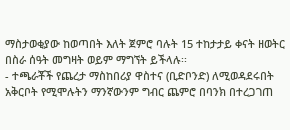ማስታወቂያው ከወጣበት እለት ጀምሮ ባሉት 15 ተከታታይ ቀናት ዘወትር በስራ ሰዓት መግዛት ወይም ማግኘት ይችላሉ፡፡
- ተጫራቾች የጨረታ ማስከበሪያ ዋስተና (ቢድቦንድ) ለሚወዳደሩበት አቅርቦት የሚሞሉትን ማንኛውንም ግብር ጨምሮ በባንክ በተረጋገጠ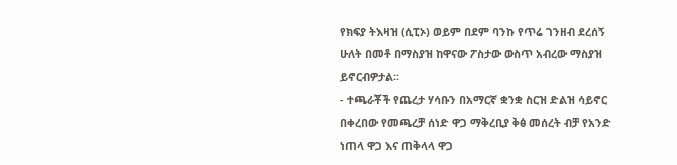የክፍያ ትእዛዝ (ሲፒኦ) ወይም በደም ባንኩ የጥሬ ገንዘብ ደረሰኝ ሁለት በመቶ በማስያዝ ከዋናው ፖስታው ውስጥ አብረው ማስያዝ ይኖርብዎታል፡፡
- ተጫራቾች የጨረታ ሃሳቡን በአማርኛ ቋንቋ ስርዝ ድልዝ ሳይኖር በቀረበው የመጫረቻ ሰነድ ዋጋ ማቅረቢያ ቅፅ መሰረት ብቻ የአንድ ነጠላ ዋጋ እና ጠቅላላ ዋጋ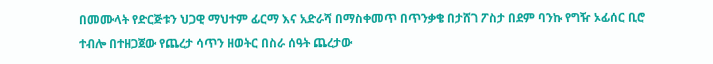በመሙላት የድርጅቱን ህጋዊ ማህተም ፊርማ እና አድራሻ በማስቀመጥ በጥንቃቄ በታሸገ ፖስታ በደም ባንኩ የግዥ ኦፊሰር ቢሮ ተብሎ በተዘጋጀው የጨረታ ሳጥን ዘወትር በስራ ሰዓት ጨረታው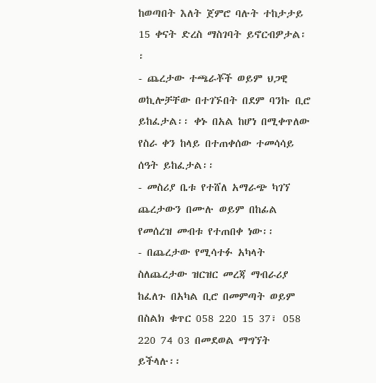ከወጣበት እለት ጀምሮ ባሉት ተከታታይ 15 ቀናት ድረስ ማስገባት ይኖርብዎታል፡፡
- ጨረታው ተጫራቾች ወይም ህጋዊ ወኪሎቻቸው በተገኙበት በደም ባንኩ ቢሮ ይከፈታል፡፡ ቀኑ በአል ከሆነ በሚቀጥለው የስራ ቀን ከላይ በተጠቀሰው ተመሳሳይ ሰዓት ይከፈታል፡፡
- መስሪያ ቤቱ የተሸለ አማራጭ ካገኘ ጨረታውን በሙሉ ወይም በከፊል የመሰረዝ መብቱ የተጠበቀ ነው፡፡
- በጨረታው የሚሳተፉ አካላት ስለጨረታው ዝርዝር መረጃ ማብራሪያ ከፈለጉ በአካል ቢሮ በመምጣት ወይም በስልክ ቁጥር 058 220 15 37፣ 058 220 74 03 በመደወል ማግኘት ይችላሉ፡፡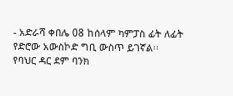- አድራሻ ቀበሌ 08 ከሰላም ካምፓስ ፊት ለፊት የድሮው አውስኮድ ግቢ ውስጥ ይገኛል፡፡
የባህር ዳር ደም ባንክ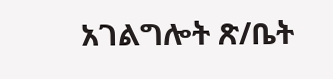አገልግሎት ጽ/ቤት